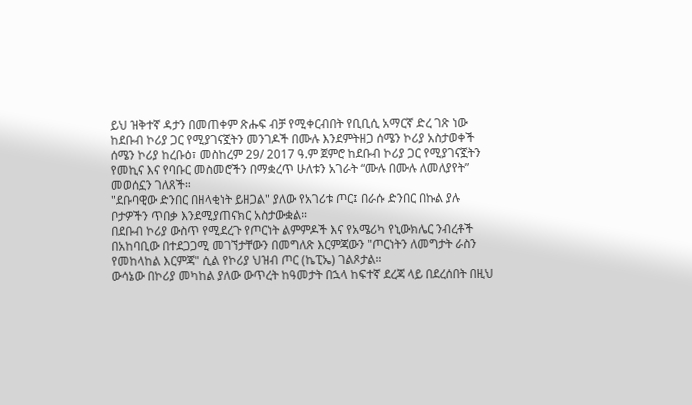ይህ ዝቅተኛ ዳታን በመጠቀም ጽሑፍ ብቻ የሚቀርብበት የቢቢሲ አማርኛ ድረ ገጽ ነው
ከደቡብ ኮሪያ ጋር የሚያገናኟትን መንገዶች በሙሉ እንደምትዘጋ ሰሜን ኮሪያ አስታወቀች
ሰሜን ኮሪያ ከረቡዕ፣ መስከረም 29/ 2017 ዓ.ም ጀምሮ ከደቡብ ኮሪያ ጋር የሚያገናኟትን የመኪና እና የባቡር መስመሮችን በማቋረጥ ሁለቱን አገራት “ሙሉ በሙሉ ለመለያየት” መወሰኗን ገለጸች።
"ደቡባዊው ድንበር በዘላቂነት ይዘጋል" ያለው የአገሪቱ ጦር፤ በራሱ ድንበር በኩል ያሉ ቦታዎችን ጥበቃ እንደሚያጠናክር አስታውቋል።
በደቡብ ኮሪያ ውስጥ የሚደረጉ የጦርነት ልምምዶች እና የአሜሪካ የኒውክሌር ንብረቶች በአከባቢው በተደጋጋሚ መገኘታቸውን በመግለጽ እርምጃውን "ጦርነትን ለመግታት ራስን የመከላከል እርምጃ" ሲል የኮሪያ ህዝብ ጦር (ኬፒኤ) ገልጾታል።
ውሳኔው በኮሪያ መካከል ያለው ውጥረት ከዓመታት በኋላ ከፍተኛ ደረጃ ላይ በደረሰበት በዚህ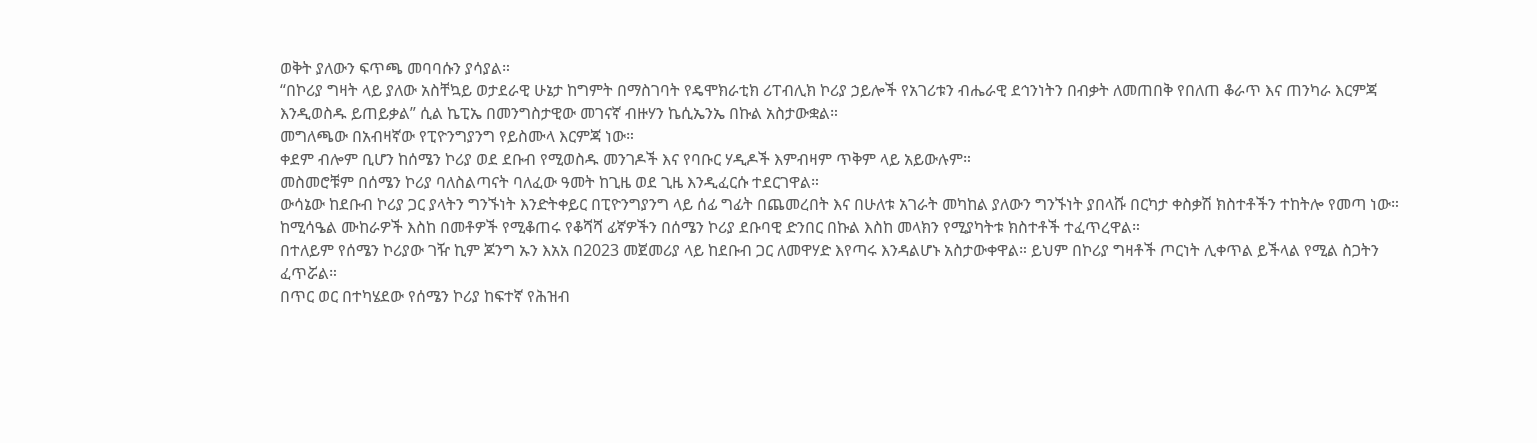ወቅት ያለውን ፍጥጫ መባባሱን ያሳያል።
“በኮሪያ ግዛት ላይ ያለው አስቸኳይ ወታደራዊ ሁኔታ ከግምት በማስገባት የዴሞክራቲክ ሪፐብሊክ ኮሪያ ኃይሎች የአገሪቱን ብሔራዊ ደኅንነትን በብቃት ለመጠበቅ የበለጠ ቆራጥ እና ጠንካራ እርምጃ እንዲወስዱ ይጠይቃል” ሲል ኬፒኤ በመንግስታዊው መገናኛ ብዙሃን ኬሲኤንኤ በኩል አስታውቋል።
መግለጫው በአብዛኛው የፒዮንግያንግ የይስሙላ እርምጃ ነው።
ቀደም ብሎም ቢሆን ከሰሜን ኮሪያ ወደ ደቡብ የሚወስዱ መንገዶች እና የባቡር ሃዲዶች እምብዛም ጥቅም ላይ አይውሉም።
መስመሮቹም በሰሜን ኮሪያ ባለስልጣናት ባለፈው ዓመት ከጊዜ ወደ ጊዜ እንዲፈርሱ ተደርገዋል።
ውሳኔው ከደቡብ ኮሪያ ጋር ያላትን ግንኙነት እንድትቀይር በፒዮንግያንግ ላይ ሰፊ ግፊት በጨመረበት እና በሁለቱ አገራት መካከል ያለውን ግንኙነት ያበላሹ በርካታ ቀስቃሽ ክስተቶችን ተከትሎ የመጣ ነው።
ከሚሳዔል ሙከራዎች እስከ በመቶዎች የሚቆጠሩ የቆሻሻ ፊኛዎችን በሰሜን ኮሪያ ደቡባዊ ድንበር በኩል እስከ መላክን የሚያካትቱ ክስተቶች ተፈጥረዋል።
በተለይም የሰሜን ኮሪያው ገዥ ኪም ጆንግ ኡን እአአ በ2023 መጀመሪያ ላይ ከደቡብ ጋር ለመዋሃድ እየጣሩ እንዳልሆኑ አስታውቀዋል። ይህም በኮሪያ ግዛቶች ጦርነት ሊቀጥል ይችላል የሚል ስጋትን ፈጥሯል።
በጥር ወር በተካሄደው የሰሜን ኮሪያ ከፍተኛ የሕዝብ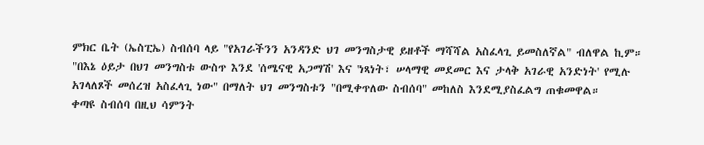ምክር ቤት (ኤስፒኤ) ስብሰባ ላይ "የአገራችንን አንዳንድ ህገ መንግስታዊ ይዘቶች ማሻሻል አስፈላጊ ይመስለኛል" ብለዋል ኪም።
"በእኔ ዕይታ በህገ መንግስቱ ውስጥ እንደ 'ሰሜናዊ አጋማሽ' እና 'ነጻነት፣ ሠላማዊ መደመር እና ታላቅ አገራዊ አንድነት' የሚሉ አገላለጾች መሰረዝ አስፈላጊ ነው" በማለት ህገ መንግስቱን "በሚቀጥለው ስብሰባ" መከለስ እንደሚያስፈልግ ጠቁመዋል።
ቀጣዩ ስብሰባ በዚህ ሳምንት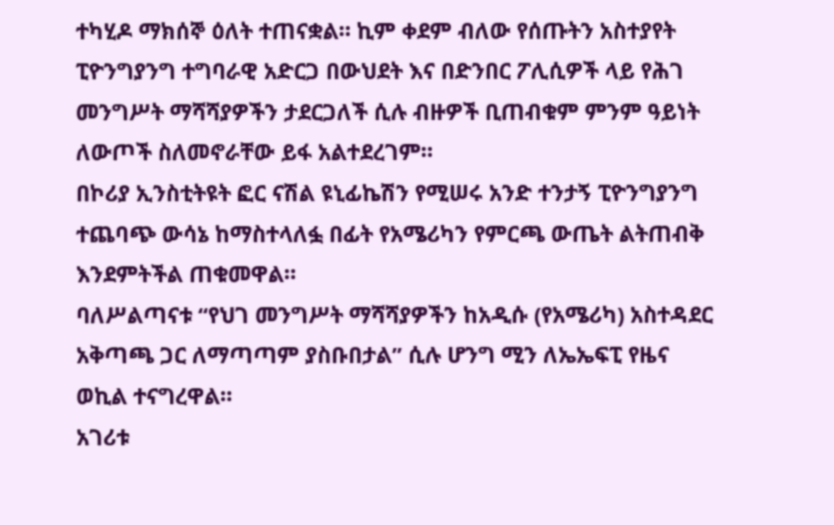ተካሂዶ ማክሰኞ ዕለት ተጠናቋል። ኪም ቀደም ብለው የሰጡትን አስተያየት ፒዮንግያንግ ተግባራዊ አድርጋ በውህደት እና በድንበር ፖሊሲዎች ላይ የሕገ መንግሥት ማሻሻያዎችን ታደርጋለች ሲሉ ብዙዎች ቢጠብቁም ምንም ዓይነት ለውጦች ስለመኖራቸው ይፋ አልተደረገም።
በኮሪያ ኢንስቲትዩት ፎር ናሽል ዩኒፊኬሽን የሚሠሩ አንድ ተንታኝ ፒዮንግያንግ ተጨባጭ ውሳኔ ከማስተላለፏ በፊት የአሜሪካን የምርጫ ውጤት ልትጠብቅ እንደምትችል ጠቁመዋል።
ባለሥልጣናቱ “የህገ መንግሥት ማሻሻያዎችን ከአዲሱ (የአሜሪካ) አስተዳደር አቅጣጫ ጋር ለማጣጣም ያስቡበታል” ሲሉ ሆንግ ሚን ለኤኤፍፒ የዜና ወኪል ተናግረዋል።
አገሪቱ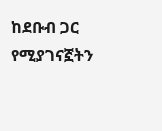ከደቡብ ጋር የሚያገናኟትን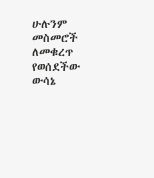ሁሉንም መስመሮች ለመቁረጥ የወሰደችው ውሳኔ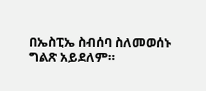በኤስፒኤ ስብሰባ ስለመወሰኑ ግልጽ አይደለም።